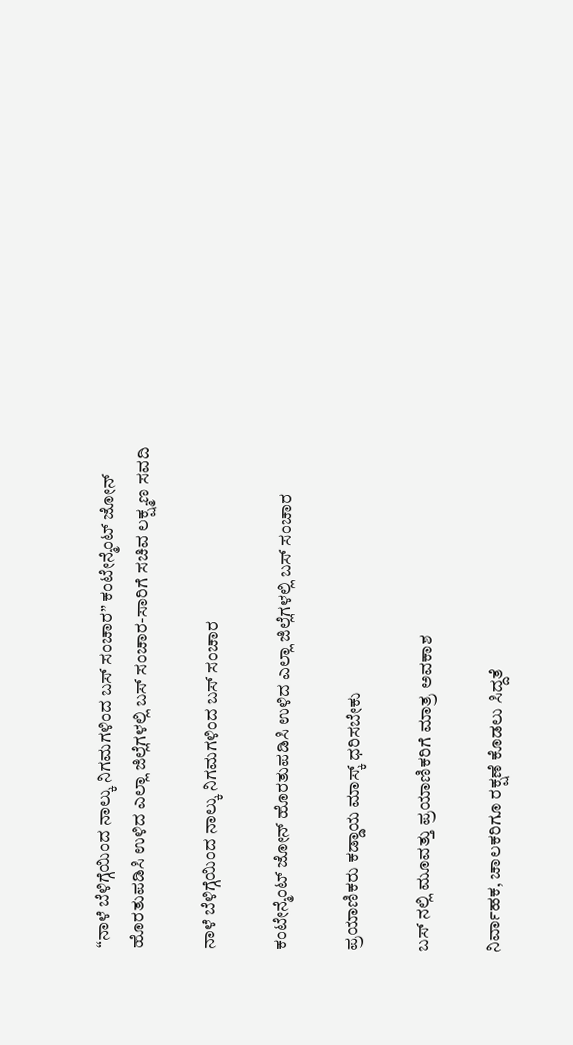“ನಾಳೆ ಬೆಳಿಗ್ಗೆಯಿಂದ ನಾಲ್ಕು ನಿಗಮಗಳಿಂದ ಬಸ್ ಸಂಚಾರ” ಕಂಟೇನ್ಮೆಂಟ್ ಜೋನ್ ಹೊರತುಪಡಿಸಿ ಉಳಿದ ಎಲ್ಲಾ ಜಿಲ್ಲೆಗಳಲ್ಲಿ ಬಸ್ ಸಂಚಾರ-ಸಾರಿಗೆ ಸಚಿವ ಲಕ್ಷ್ಮಣ ಸವದಿ

ನಾಳೆ ಬೆಳಿಗ್ಗೆಯಿಂದ ನಾಲ್ಕು ನಿಗಮಗಳಿಂದ ಬಸ್ ಸಂಚಾರ

ಕಂಟೇನ್ಮೆಂಟ್ ಜೋನ್ ಹೊರತುಪಡಿಸಿ ಉಳಿದ ಎಲ್ಲಾ ಜಿಲ್ಲೆಗಳಲ್ಲಿ ಬಸ್ ಸಂಚಾರ

ಪ್ರಯಾಣಿಕರು ಕಡ್ಡಾಯ ಮಾಸ್ಕ್ ಧರಿಸಬೇಕು

ಬಸ್ ನಲ್ಲಿ ಮೂವತ್ತು ಪ್ರಯಾಣಿಕರಿಗೆ ಮಾತ್ರ ಅವಕಾಶ

ನಿರ್ವಾಹಕ, ಚಾಲಕರಿಗೂ ರಕ್ಷಣೆ ಕೊಡಲು ಸಿದ್ದತೆ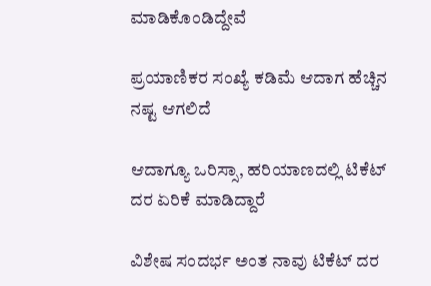ಮಾಡಿಕೊಂಡಿದ್ದೇವೆ

ಪ್ರಯಾಣಿಕರ ಸಂಖ್ಯೆ ಕಡಿಮೆ ಆದಾಗ ಹೆಚ್ಚಿನ ನಷ್ಟ ಆಗಲಿದೆ

ಆದಾಗ್ಯೂ ಒರಿಸ್ಸಾ, ಹರಿಯಾಣದಲ್ಲಿ ಟಿಕೆಟ್ ದರ ಏರಿಕೆ ಮಾಡಿದ್ದಾರೆ

ವಿಶೇಷ ಸಂದರ್ಭ ಅಂತ ನಾವು ಟಿಕೆಟ್ ದರ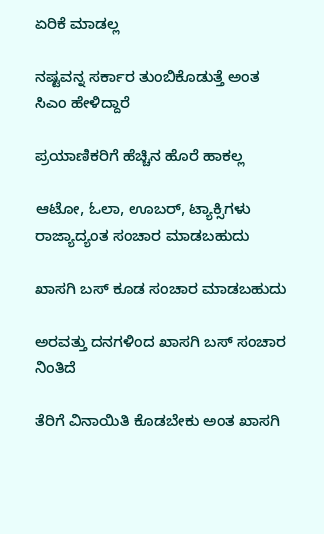ಏರಿಕೆ ಮಾಡಲ್ಲ

ನಷ್ಟವನ್ನ ಸರ್ಕಾರ ತುಂಬಿಕೊಡುತ್ತೆ ಅಂತ ಸಿಎಂ ಹೇಳಿದ್ದಾರೆ

ಪ್ರಯಾಣಿಕರಿಗೆ ಹೆಚ್ಚಿನ ಹೊರೆ ಹಾಕಲ್ಲ

ಆಟೋ, ಓಲಾ, ಊಬರ್, ಟ್ಯಾಕ್ಸಿಗಳು ರಾಜ್ಯಾದ್ಯಂತ ಸಂಚಾರ ಮಾಡಬಹುದು

ಖಾಸಗಿ ಬಸ್ ಕೂಡ ಸಂಚಾರ ಮಾಡಬಹುದು

ಅರವತ್ತು ದನಗಳಿಂದ ಖಾಸಗಿ ಬಸ್ ಸಂಚಾರ ನಿಂತಿದೆ

ತೆರಿಗೆ ವಿನಾಯಿತಿ ಕೊಡಬೇಕು ಅಂತ ಖಾಸಗಿ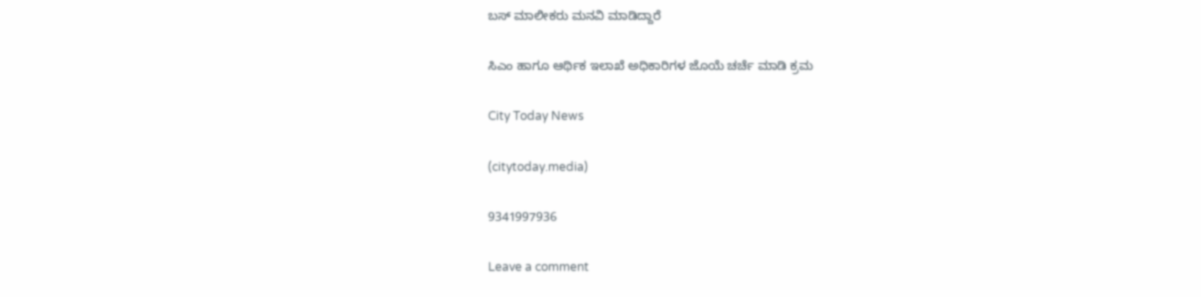ಬಸ್ ಮಾಲೀಕರು ಮನವಿ ಮಾಡಿದ್ದಾರೆ

ಸಿಎಂ ಹಾಗೂ ಆರ್ಥಿಕ ಇಲಾಖೆ ಅಧಿಕಾರಿಗಳ ಜೊಯೆ ಚರ್ಚೆ ಮಾಡಿ ಕ್ರಮ

City Today News

(citytoday.media)

9341997936

Leave a comment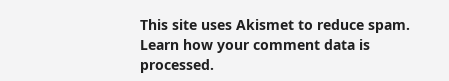This site uses Akismet to reduce spam. Learn how your comment data is processed.